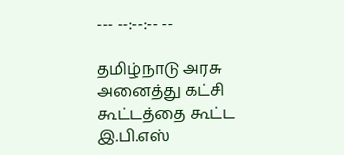--- --:--:-- --

தமிழ்நாடு அரசு அனைத்து கட்சி கூட்டத்தை கூட்ட இ.பி.எஸ்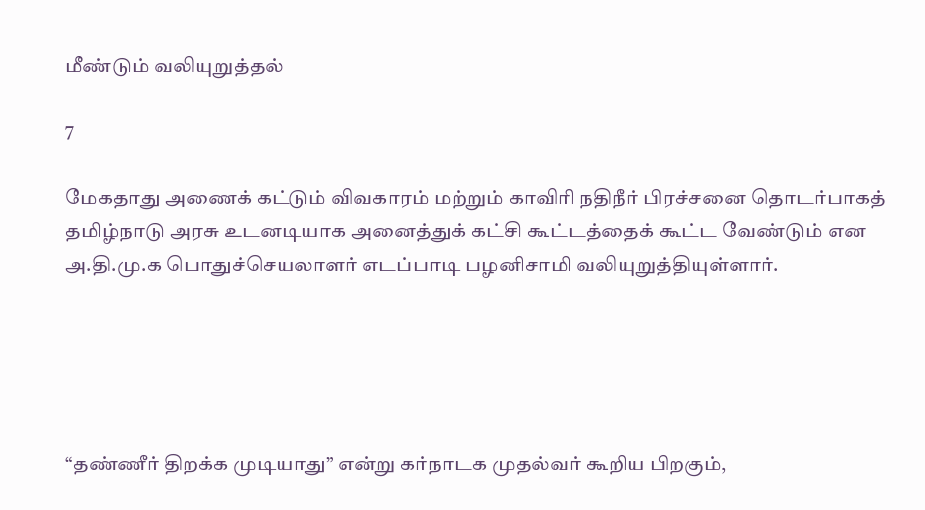மீண்டும் வலியுறுத்தல்

7

மேகதாது அணைக் கட்டும் விவகாரம் மற்றும் காவிரி நதிநீர் பிரச்சனை தொடர்பாகத் தமிழ்நாடு அரசு உடனடியாக அனைத்துக் கட்சி கூட்டத்தைக் கூட்ட வேண்டும் என அ.தி.மு.க பொதுச்செயலாளர் எடப்பாடி பழனிசாமி வலியுறுத்தியுள்ளார்.





“தண்ணீர் திறக்க முடியாது” என்று கர்நாடக முதல்வர் கூறிய பிறகும்,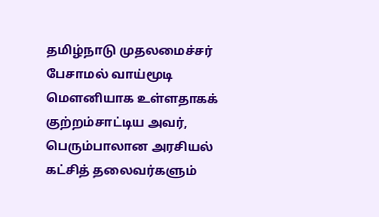தமிழ்நாடு முதலமைச்சர் பேசாமல் வாய்மூடி மௌனியாக உள்ளதாகக் குற்றம்சாட்டிய அவர், பெரும்பாலான அரசியல் கட்சித் தலைவர்களும்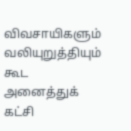விவசாயிகளும் வலியுறுத்தியும் கூட அனைத்துக் கட்சி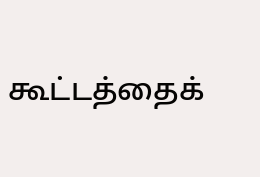கூட்டத்தைக்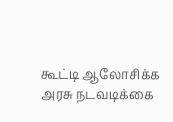கூட்டி ஆலோசிக்க அரசு நடவடிக்கை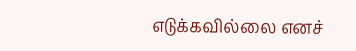எடுக்கவில்லை எனச்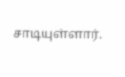சாடியுள்ளார்.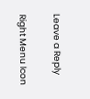Leave a Reply

Right Menu Icon